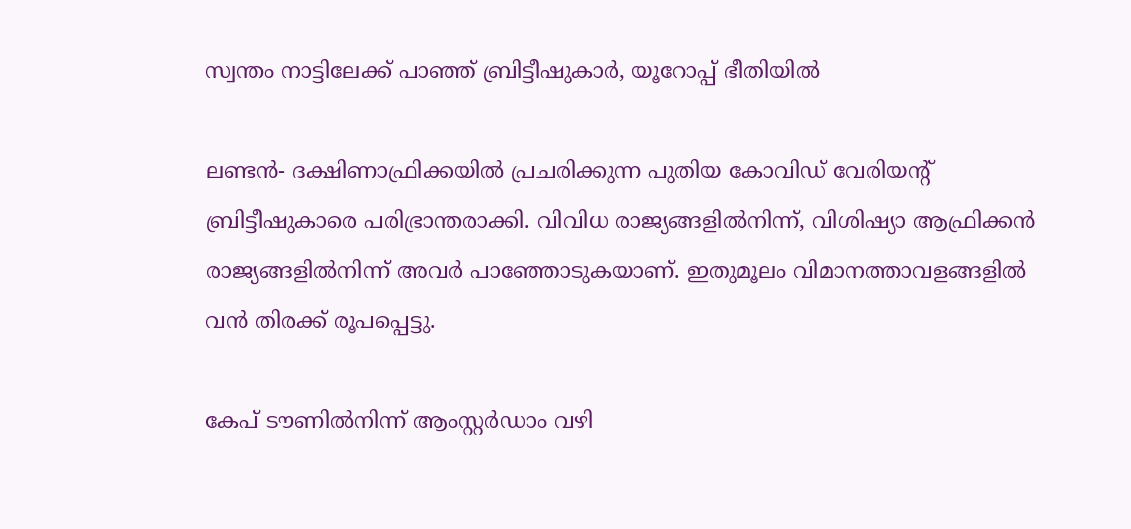സ്വന്തം നാട്ടിലേക്ക് പാഞ്ഞ് ബ്രിട്ടീഷുകാര്‍, യൂറോപ്പ് ഭീതിയില്‍

ലണ്ടന്‍- ദക്ഷിണാഫ്രിക്കയില്‍ പ്രചരിക്കുന്ന പുതിയ കോവിഡ് വേരിയന്റ് ബ്രിട്ടീഷുകാരെ പരിഭ്രാന്തരാക്കി. വിവിധ രാജ്യങ്ങളില്‍നിന്ന്, വിശിഷ്യാ ആഫ്രിക്കന്‍ രാജ്യങ്ങളില്‍നിന്ന് അവര്‍ പാഞ്ഞോടുകയാണ്. ഇതുമൂലം വിമാനത്താവളങ്ങളില്‍ വന്‍ തിരക്ക് രൂപപ്പെട്ടു.

കേപ് ടൗണില്‍നിന്ന് ആംസ്റ്റര്‍ഡാം വഴി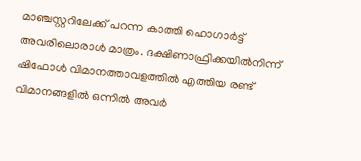മാഞ്ചസ്റ്ററിലേക്ക് പറന്ന കാത്തി ഹൊഗാര്‍ട്ട്  അവരിലൊരാള്‍ മാത്രം. ദക്ഷിണാഫ്രിക്കയില്‍നിന്ന് ഷിഫോള്‍ വിമാനത്താവളത്തില്‍ എത്തിയ രണ്ട് വിമാനങ്ങളില്‍ ഒന്നില്‍ അവര്‍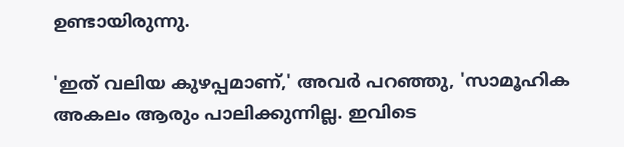ഉണ്ടായിരുന്നു.

'ഇത് വലിയ കുഴപ്പമാണ്,' അവര്‍ പറഞ്ഞു, 'സാമൂഹിക അകലം ആരും പാലിക്കുന്നില്ല. ഇവിടെ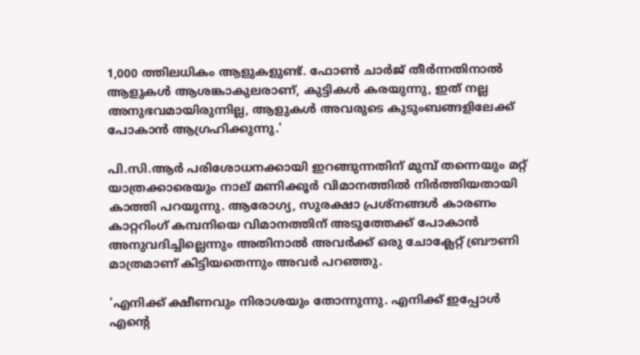1,000 ത്തിലധികം ആളുകളുണ്ട്. ഫോണ്‍ ചാര്‍ജ് തീര്‍ന്നതിനാല്‍ ആളുകള്‍ ആശങ്കാകുലരാണ്, കുട്ടികള്‍ കരയുന്നു, ഇത് നല്ല അനുഭവമായിരുന്നില്ല, ആളുകള്‍ അവരുടെ കുടുംബങ്ങളിലേക്ക് പോകാന്‍ ആഗ്രഹിക്കുന്നു.'

പി.സി.ആര്‍ പരിശോധനക്കായി ഇറങ്ങുന്നതിന് മുമ്പ് തന്നെയും മറ്റ് യാത്രക്കാരെയും നാല് മണിക്കൂര്‍ വിമാനത്തില്‍ നിര്‍ത്തിയതായി കാത്തി പറയുന്നു. ആരോഗ്യ, സുരക്ഷാ പ്രശ്നങ്ങള്‍ കാരണം കാറ്ററിംഗ് കമ്പനിയെ വിമാനത്തിന് അടുത്തേക്ക് പോകാന്‍ അനുവദിച്ചില്ലെന്നും അതിനാല്‍ അവര്‍ക്ക് ഒരു ചോക്ലേറ്റ് ബ്രൗണി മാത്രമാണ് കിട്ടിയതെന്നും അവര്‍ പറഞ്ഞു.

'എനിക്ക് ക്ഷീണവും നിരാശയും തോന്നുന്നു. എനിക്ക് ഇപ്പോള്‍ എന്റെ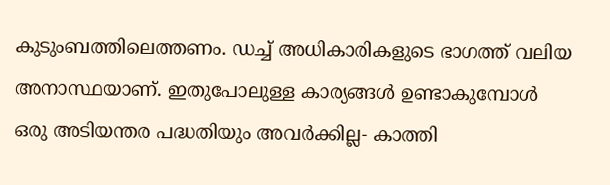കുടുംബത്തിലെത്തണം. ഡച്ച് അധികാരികളുടെ ഭാഗത്ത് വലിയ അനാസ്ഥയാണ്. ഇതുപോലുള്ള കാര്യങ്ങള്‍ ഉണ്ടാകുമ്പോള്‍ ഒരു അടിയന്തര പദ്ധതിയും അവര്‍ക്കില്ല- കാത്തി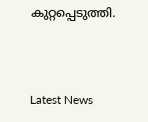കുറ്റപ്പെടുത്തി.



Latest News